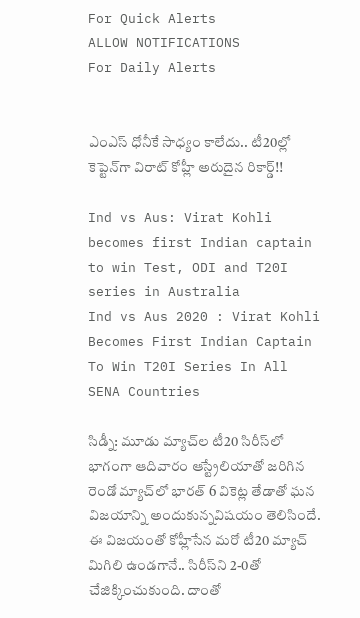For Quick Alerts
ALLOW NOTIFICATIONS
For Daily Alerts


ఎంఎస్ ధోనీకే సాధ్యం కాలేదు.. టీ20ల్లో కెప్టెన్‌గా విరాట్ కోహ్లీ అరుదైన రికార్డ్!!

Ind vs Aus: Virat Kohli becomes first Indian captain to win Test, ODI and T20I series in Australia
Ind vs Aus 2020 : Virat Kohli Becomes First Indian Captain To Win T20I Series In All SENA Countries

సిడ్నీ: మూడు మ్యాచ్‌ల టీ20 సిరీస్‌లో భాగంగా ఆదివారం ఆస్ట్రేలియాతో జరిగిన రెండో మ్యాచ్‌లో భారత్‌ 6 వికెట్ల తేడాతో ఘన విజయాన్ని అందుకున్నవిషయం తెలిసిందే. ఈ విజయంతో కోహ్లీసేన మరో టీ20 మ్యాచ్ మిగిలి ఉండగానే.. సిరీస్‌ని 2-0తో చేజిక్కించుకుంది. దాంతో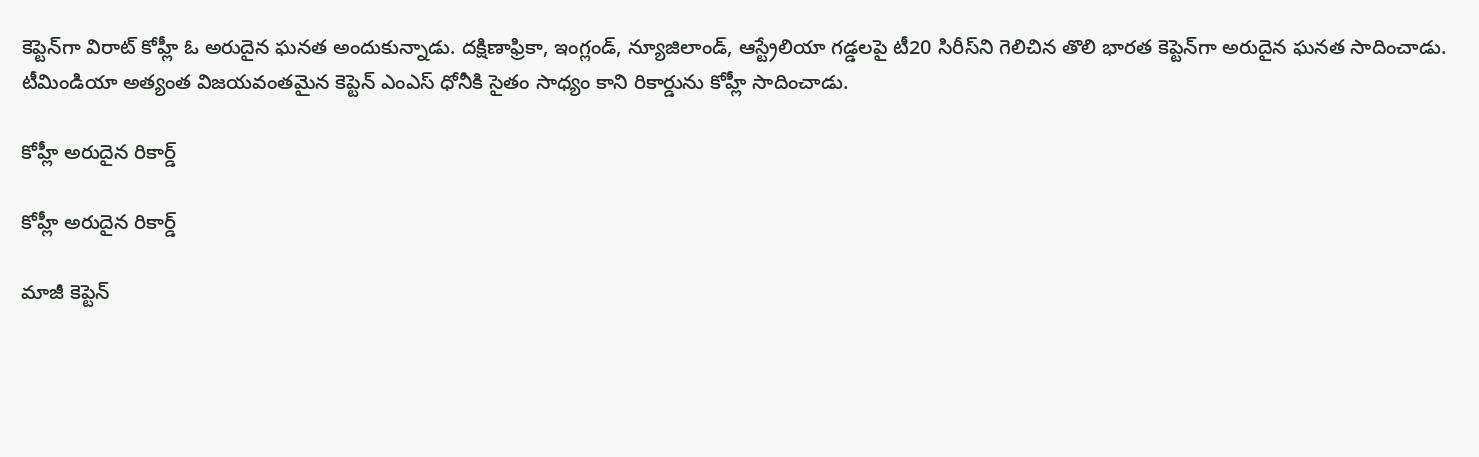కెప్టెన్‌గా విరాట్ కోహ్లీ ఓ అరుదైన ఘనత అందుకున్నాడు. దక్షిణాఫ్రికా, ఇంగ్లండ్, న్యూజిలాండ్, ఆస్ట్రేలియా గడ్డలపై టీ20 సిరీస్‌ని గెలిచిన తొలి భారత కెప్టెన్‌గా అరుదైన ఘనత సాదించాడు. టీమిండియా అత్యంత విజయవంతమైన కెప్టెన్ ఎంఎస్ ధోనీకి సైతం సాధ్యం కాని రికార్డును కోహ్లీ సాదించాడు.

కోహ్లీ అరుదైన రికార్డ్

కోహ్లీ అరుదైన రికార్డ్

మాజీ కెప్టెన్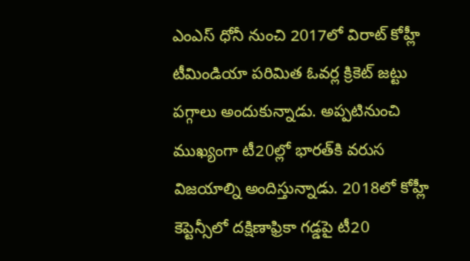ఎంఎస్ ధోనీ నుంచి 2017లో విరాట్ కోహ్లీ టీమిండియా పరిమిత ఓవర్ల క్రికెట్ జట్టు పగ్గాలు అందుకున్నాడు. అప్పటినుంచి ముఖ్యంగా టీ20ల్లో భారత్‌కి వరుస విజయాల్ని అందిస్తున్నాడు. 2018లో కోహ్లీ కెప్టెన్సీలో దక్షిణాఫ్రికా గడ్డపై టీ20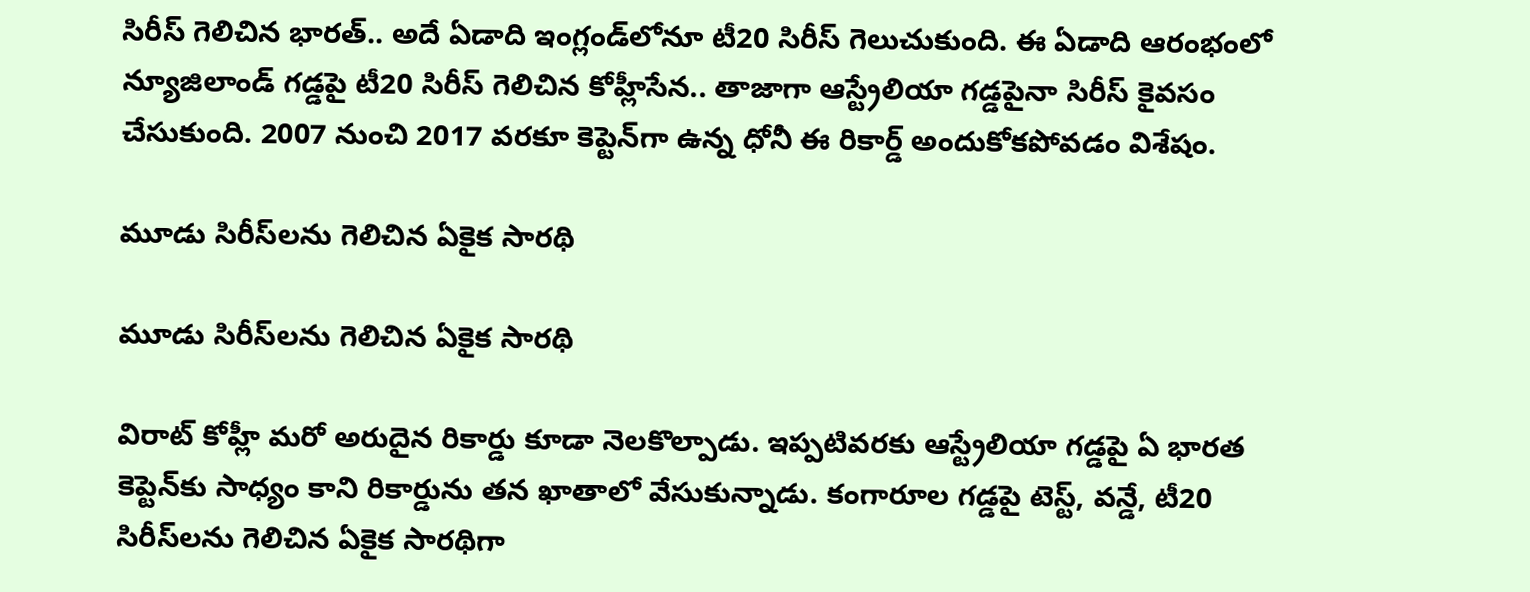సిరీస్ గెలిచిన భారత్.. అదే ఏడాది ఇంగ్లండ్‌లోనూ టీ20 సిరీస్ గెలుచుకుంది. ఈ ఏడాది ఆరంభంలో న్యూజిలాండ్‌ గడ్డపై టీ20 సిరీస్‌ గెలిచిన కోహ్లీసేన.. తాజాగా ఆస్ట్రేలియా గడ్డపైనా సిరీస్ కైవసం చేసుకుంది. 2007 నుంచి 2017 వరకూ కెప్టెన్‌గా ఉన్న ధోనీ ఈ రికార్డ్ అందుకోకపోవడం విశేషం.

మూడు సిరీస్‌లను గెలిచిన ఏకైక సారథి

మూడు సిరీస్‌లను గెలిచిన ఏకైక సారథి

విరాట్ కోహ్లీ మరో అరుదైన రికార్డు కూడా నెలకొల్పాడు. ఇప్పటివరకు ఆస్ట్రేలియా గడ్డపై ఏ భారత కెప్టెన్‌కు సాధ్యం కాని రికార్డును తన ఖాతాలో వేసుకున్నాడు. కంగారూల గడ్డపై టెస్ట్, వన్డే, టీ20 సిరీస్‌లను గెలిచిన ఏకైక సారథిగా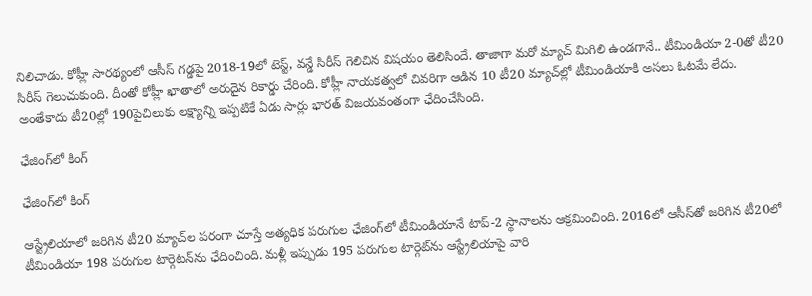నిలిచాడు. కోహ్లీ సారథ్యంలో ఆసీస్ గడ్డపై 2018-19లో టెస్ట్, వన్డే సిరీస్ గెలిచిన విషయం తెలిసిందే. తాజాగా మరో మ్యాచ్ మిగిలి ఉండగానే.. టీమిండియా 2-0తో టీ20 సిరీస్ గెలుచుకుంది. దీంతో కోహ్లీ ఖాతాలో అరుదైన రికార్డు చేరింది. కోహ్లీ నాయకత్వలో చివరిగా ఆడిన 10 టీ20 మ్యాచ్‌ల్లో టీమిండియాకి అసలు ఓటమే లేదు. అంతేకాదు టీ20ల్లో 190పైచిలుకు లక్ష్యాన్ని ఇప్పటికే ఏడు సార్లు భారత్ విజయవంతంగా ఛేదించేసింది.

ఛేజింగ్‌లో కింగ్

ఛేజింగ్‌లో కింగ్

ఆస్ట్రేలియాలో జరిగిన టీ20 మ్యాచ్‌ల పరంగా చూస్తే అత్యధిక పరుగుల ఛేజింగ్‌లో టీమిండియానే టాప్‌-2 స్థానాలను ఆక్రమించింది. 2016లో ఆసీస్‌తో జరిగిన టీ20లో టీమిండియా 198 పరుగుల టార్గెటన్‌ను ఛేదించింది. మళ్లీ ఇప్పుడు 195 పరుగుల టార్గెట్‌ను ఆస్ట్రేలియాపై వారి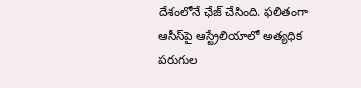దేశంలోనే ఛేజ్‌ చేసింది. ఫలితంగా ఆసీస్‌పై ఆస్ట్రేలియాలో అత్యధిక పరుగుల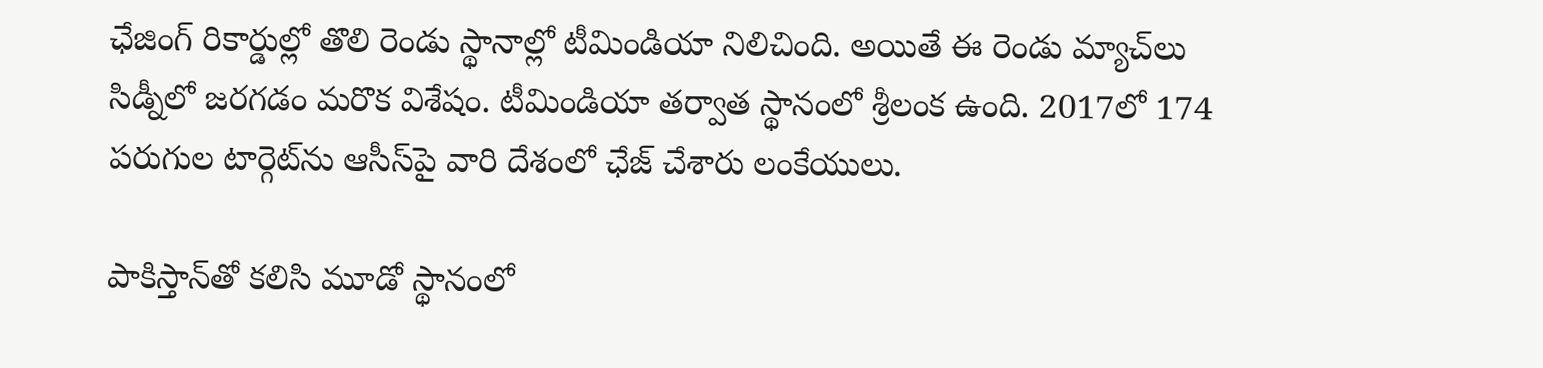ఛేజింగ్‌ రికార్డుల్లో తొలి రెండు స్థానాల్లో టీమిండియా నిలిచింది. అయితే ఈ రెండు మ్యాచ్‌లు సిడ్నీలో జరగడం మరొక విశేషం. టీమిండియా తర్వాత స్థానంలో శ్రీలంక ఉంది. 2017లో 174 పరుగుల టార్గెట్‌ను ఆసీస్‌పై వారి దేశంలో ఛేజ్‌ చేశారు లంకేయులు.

పాకిస్తాన్‌తో కలిసి మూడో స్థానంలో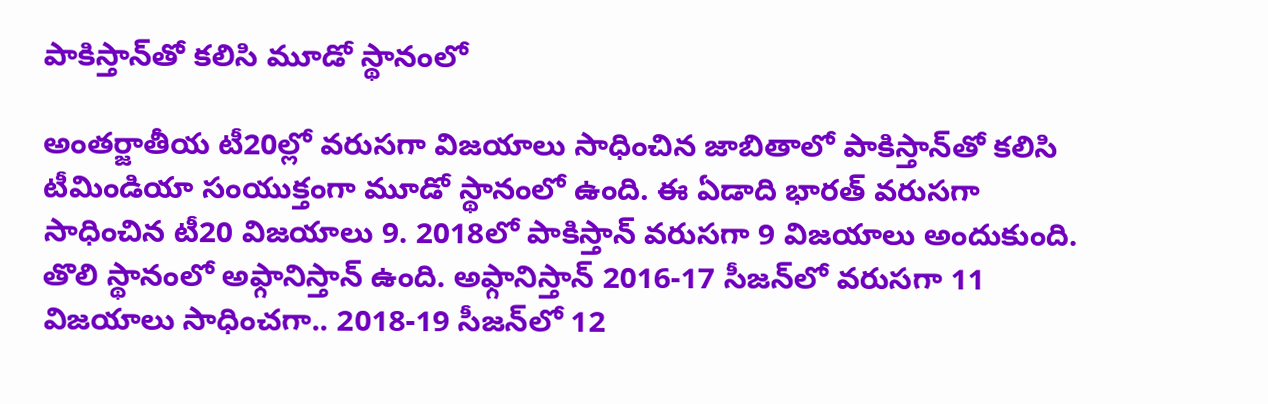పాకిస్తాన్‌తో కలిసి మూడో స్థానంలో

అంతర్జాతీయ టీ20ల్లో వరుసగా విజయాలు సాధించిన జాబితాలో పాకిస్తాన్‌తో కలిసి టీమిండియా సంయుక్తంగా మూడో స్థానంలో ఉంది. ఈ ఏడాది భారత్ వరుసగా సాధించిన టీ20 విజయాలు 9. 2018లో పాకిస్తాన్‌ వరుసగా 9 విజయాలు అందుకుంది. తొలి స్థానంలో అఫ్గానిస్తాన్‌ ఉంది. అఫ్గానిస్తాన్‌ 2016-17 సీజన్‌లో వరుసగా 11 విజయాలు సాధించగా.. 2018-19 సీజన్‌లో 12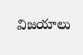విజయాలు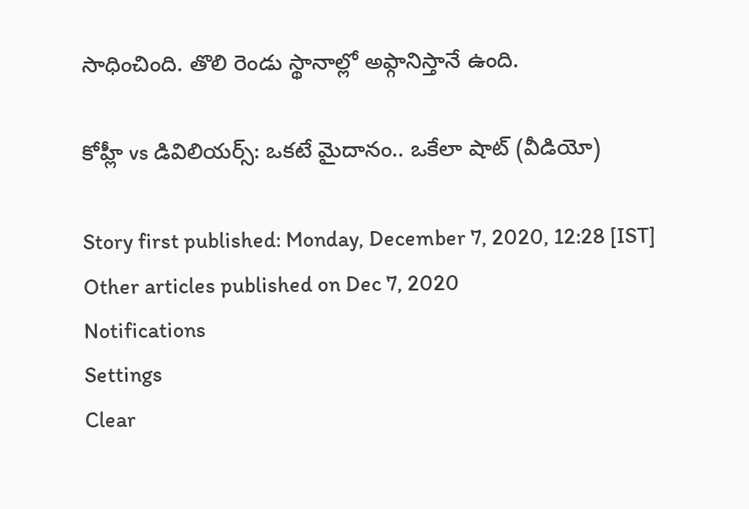సాధించింది. తొలి రెండు స్థానాల్లో అఫ్గానిస్తానే ఉంది.

కోహ్లీ vs డివిలియర్స్: ఒకటే మైదానం.. ఒకేలా షాట్ (వీడియో)

Story first published: Monday, December 7, 2020, 12:28 [IST]
Other articles published on Dec 7, 2020
Notifications
Settings
Clear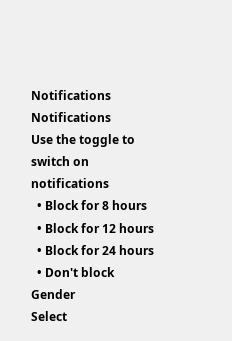Notifications
Notifications
Use the toggle to switch on notifications
  • Block for 8 hours
  • Block for 12 hours
  • Block for 24 hours
  • Don't block
Gender
Select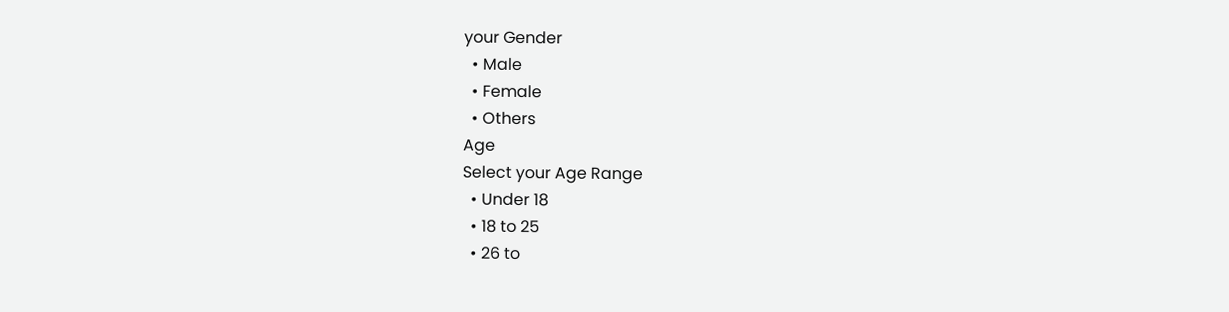your Gender
  • Male
  • Female
  • Others
Age
Select your Age Range
  • Under 18
  • 18 to 25
  • 26 to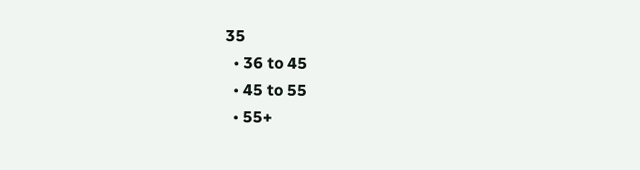35
  • 36 to 45
  • 45 to 55
  • 55+